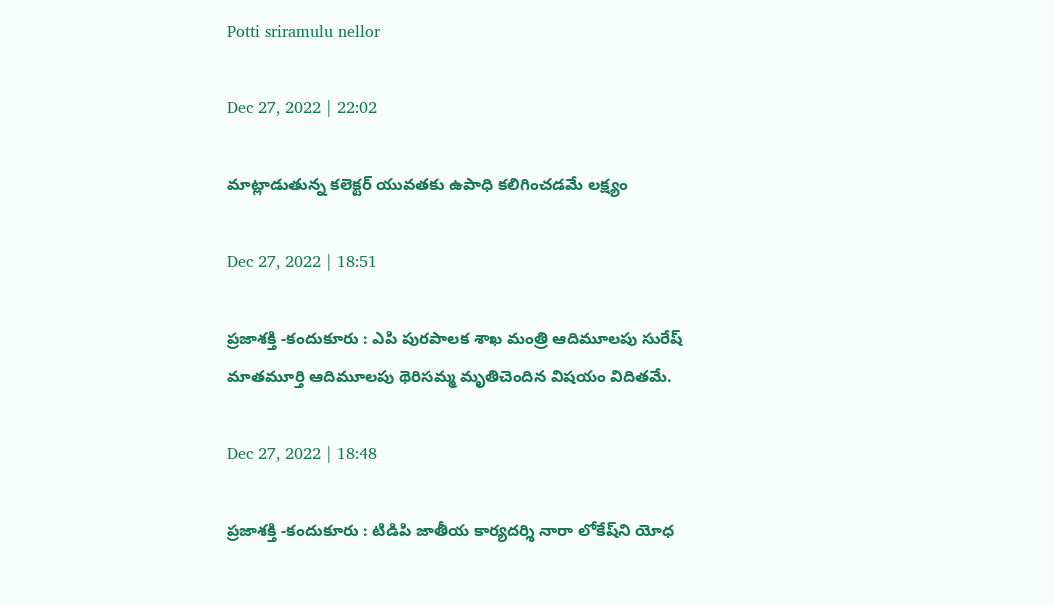Potti sriramulu nellor

Dec 27, 2022 | 22:02

మాట్లాడుతున్న కలెక్టర్‌ యువతకు ఉపాధి కలిగించడమే లక్ష్యం

Dec 27, 2022 | 18:51

ప్రజాశక్తి -కందుకూరు : ఎపి పురపాలక శాఖ మంత్రి ఆదిమూలపు సురేష్‌ మాతమూర్తి ఆదిమూలపు థెరిసమ్మ మృతిచెందిన విషయం విదితమే.

Dec 27, 2022 | 18:48

ప్రజాశక్తి -కందుకూరు : టిడిపి జాతీయ కార్యదర్శి నారా లోకేష్‌ని యోధ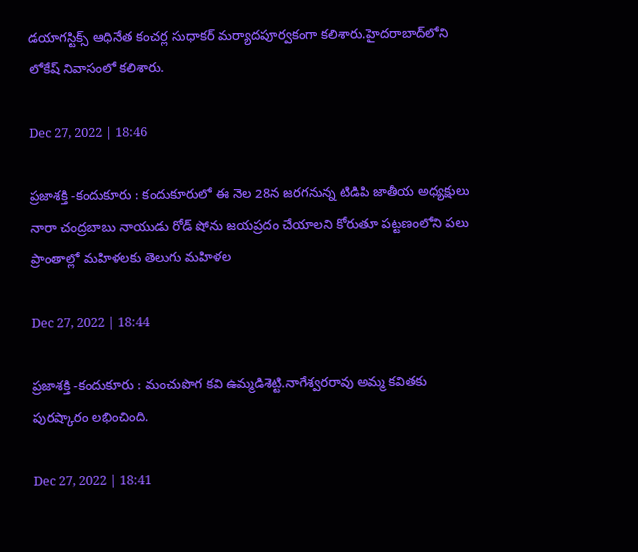డయాగస్టిక్స్‌ ఆధినేత కంచర్ల సుధాకర్‌ మర్యాదపూర్వకంగా కలిశారు.హైదరాబాద్‌లోని లోకేష్‌ నివాసంలో కలిశారు.

Dec 27, 2022 | 18:46

ప్రజాశక్తి -కందుకూరు : కందుకూరులో ఈ నెల 28న జరగనున్న టిడిపి జాతీయ అధ్యక్షులు నారా చంద్రబాబు నాయుడు రోడ్‌ షోను జయప్రదం చేయాలని కోరుతూ పట్టణంలోని పలు ప్రాంతాల్లో మహిళలకు తెలుగు మహిళల

Dec 27, 2022 | 18:44

ప్రజాశక్తి -కందుకూరు : మంచుపొగ కవి ఉమ్మడిశెట్టి.నాగేశ్వరరావు అమ్మ కవితకు పురష్కారం లభించింది.

Dec 27, 2022 | 18:41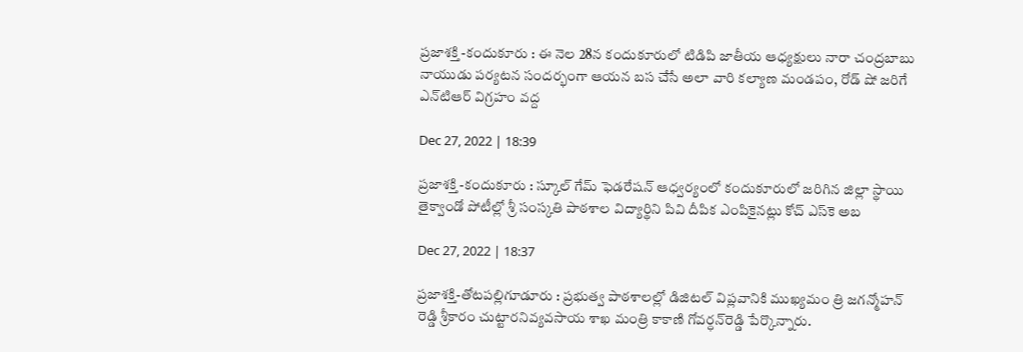ప్రజాశక్తి -కందుకూరు : ఈ నెల 28న కందుకూరులో టిడిపి జాతీయ ఆధ్యక్షులు నారా చంద్రబాబు నాయుడు పర్యటన సందర్భంగా ఆయన బస చేసే అలా వారి కల్యాణ మండపం, రోడ్‌ షో జరిగే ఎన్‌టిఆర్‌ విగ్రహం వద్ద

Dec 27, 2022 | 18:39

ప్రజాశక్తి -కందుకూరు : స్కూల్‌ గేమ్‌ ఫెడరేషన్‌ ఆధ్వర్యంలో కందుకూరులో జరిగిన జిల్లా స్థాయి తైక్వాండో పోటీల్లో శ్రీ సంస్కతి పాఠశాల విద్యార్థిని పివి దీపిక ఎంపికైనట్లు కోచ్‌ ఎస్‌కె అబ

Dec 27, 2022 | 18:37

ప్రజాశక్తి-తోటపల్లిగూడూరు : ప్రభుత్వ పాఠశాలల్లో డిజిటల్‌ విప్లవానికి ముఖ్యమం త్రి జగన్మోహన్‌ రెడ్డి శ్రీకారం చుట్టారనివ్యవసాయ శాఖ మంత్రి కాకాణి గోవర్ధన్‌రెడ్డి పేర్కొన్నారు.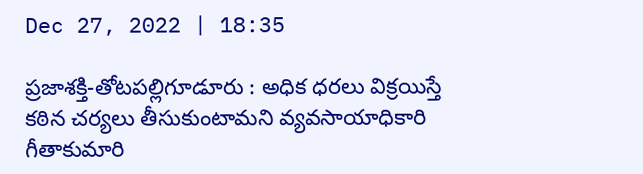Dec 27, 2022 | 18:35

ప్రజాశక్తి-తోటపల్లిగూడూరు : అధిక ధరలు విక్రయిస్తే కఠిన చర్యలు తీసుకుంటామని వ్యవసాయాధికారి గీతాకుమారి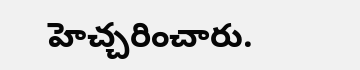హెచ్చరించారు.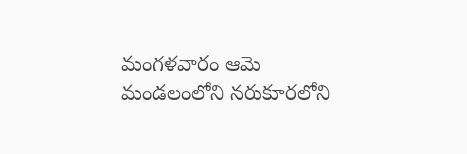మంగళవారం ఆమె మండలంలోని నరుకూరలోని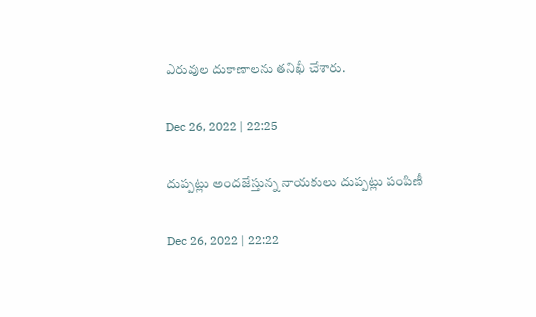ఎరువుల దుకాణాలను తనిఖీ చేశారు.

Dec 26, 2022 | 22:25

దుప్పట్లు అందజేస్తున్న నాయకులు దుప్పట్లు పంపిణీ

Dec 26, 2022 | 22:22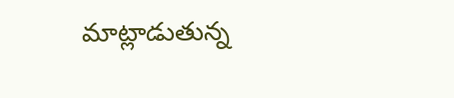మాట్లాడుతున్న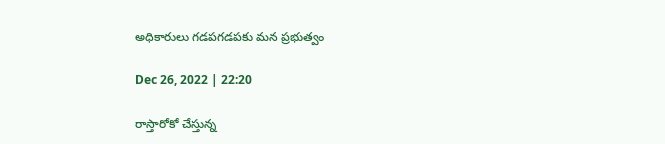అధికారులు గడపగడపకు మన ప్రభుత్వం

Dec 26, 2022 | 22:20

రాస్తారోకో చేస్తున్న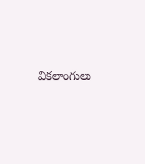వికలాంగులు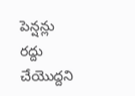పెన్షన్లు రద్దు చేయొద్దని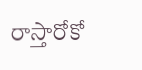రాస్తారోకో